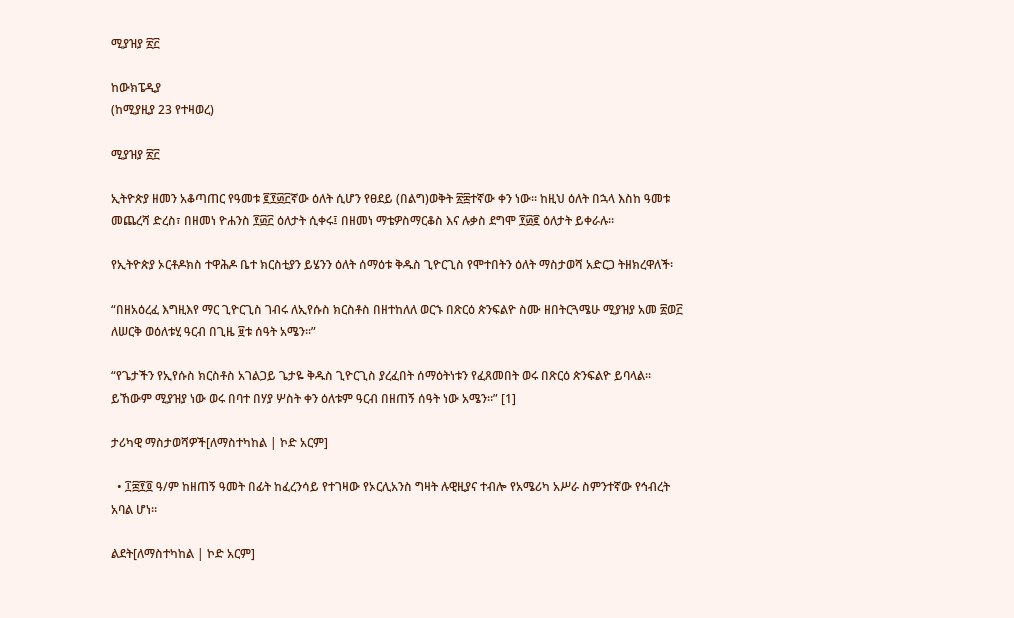ሚያዝያ ፳፫

ከውክፔዲያ
(ከሚያዚያ 23 የተዛወረ)

ሚያዝያ ፳፫

ኢትዮጵያ ዘመን አቆጣጠር የዓመቱ ፪፻፴፫ኛው ዕለት ሲሆን የፀደይ (በልግ)ወቅት ፳፰ተኛው ቀን ነው። ከዚህ ዕለት በኋላ እስከ ዓመቱ መጨረሻ ድረስ፣ በዘመነ ዮሐንስ ፻፴፫ ዕለታት ሲቀሩ፤ በዘመነ ማቴዎስማርቆስ እና ሉቃስ ደግሞ ፻፴፪ ዕለታት ይቀራሉ።

የኢትዮጵያ ኦርቶዶክስ ተዋሕዶ ቤተ ክርስቲያን ይሄንን ዕለት ሰማዕቱ ቅዱስ ጊዮርጊስ የሞተበትን ዕለት ማስታወሻ አድርጋ ትዘክረዋለች፡

“በዘአዕረፈ እግዚእየ ማር ጊዮርጊስ ገብሩ ለኢየሱስ ክርስቶስ በዘተከለለ ወርኁ በጽርዕ ጵንፍልዮ ስሙ ዘበትርጓሜሁ ሚያዝያ አመ ፳ወ፫ ለሠርቅ ወዕለቱሂ ዓርብ በጊዜ ፱ቱ ሰዓት አሜን።”

“የጌታችን የኢየሱስ ክርስቶስ አገልጋይ ጌታዬ ቅዱስ ጊዮርጊስ ያረፈበት ሰማዕትነቱን የፈጸመበት ወሩ በጽርዕ ጵንፍልዮ ይባላል። ይኸውም ሚያዝያ ነው ወሩ በባተ በሃያ ሦስት ቀን ዕለቱም ዓርብ በዘጠኝ ሰዓት ነው አሜን።” [1]

ታሪካዊ ማስታወሻዎች[ለማስተካከል | ኮድ አርም]

  • ፲፰፻፬ ዓ/ም ከዘጠኝ ዓመት በፊት ከፈረንሳይ የተገዛው የኦርሊአንስ ግዛት ሉዊዚያና ተብሎ የአሜሪካ አሥራ ስምንተኛው የኅብረት አባል ሆነ።

ልደት[ለማስተካከል | ኮድ አርም]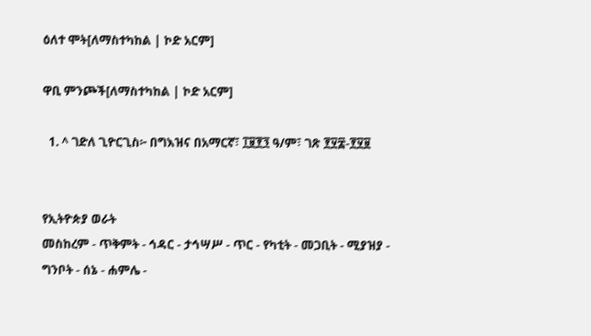ዕለተ ሞት[ለማስተካከል | ኮድ አርም]

ዋቢ ምንጮች[ለማስተካከል | ኮድ አርም]

  1. ^ ገድለ ጊዮርጊስ፦ በግእዝና በአማርኛ፣ ፲፱፻፺ ዓ/ም፣ ገጽ ፻፶፰-፻፶፱


የኢትዮጵያ ወራት
መስከረም - ጥቅምት - ኅዳር - ታኅሣሥ - ጥር - የካቲት - መጋቢት - ሚያዝያ - ግንቦት - ሰኔ - ሐምሌ -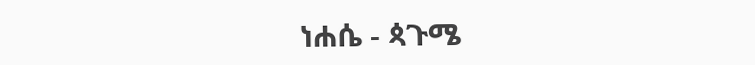ነሐሴ - ጳጉሜ